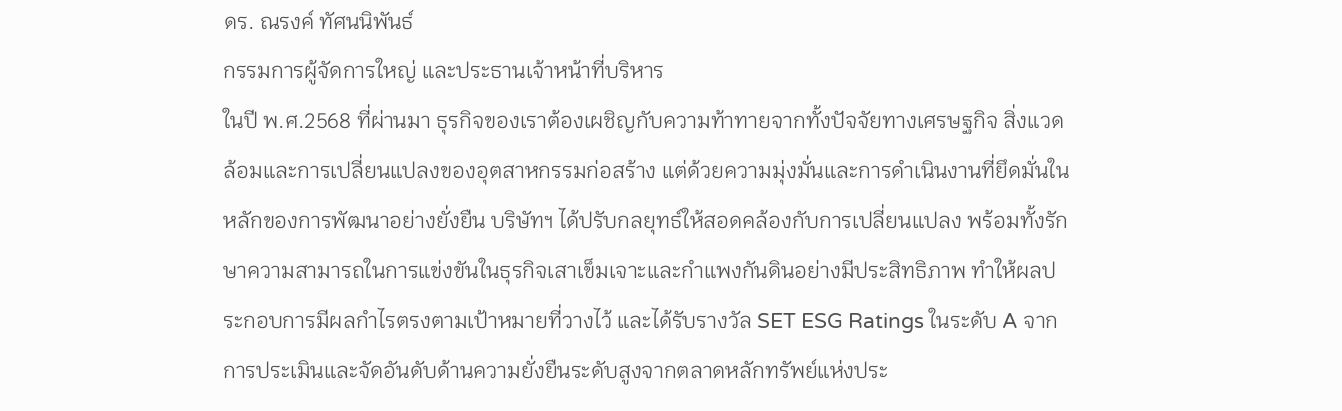ดร. ณรงค์ ทัศนนิพันธ์
กรรมการผู้จัดการใหญ่ และประธานเจ้าหน้าที่บริหาร
ในปี พ.ศ.2568 ที่ผ่านมา ธุรกิจของเราต้องเผชิญกับความท้าทายจากทั้งปัจจัยทางเศรษฐกิจ สิ่งแวดล้อมและการเปลี่ยนแปลงของอุตสาหกรรมก่อสร้าง แต่ด้วยความมุ่งมั่นและการดำเนินงานที่ยึดมั่นในหลักของการพัฒนาอย่างยั่งยืน บริษัทฯ ได้ปรับกลยุทธ์ให้สอดคล้องกับการเปลี่ยนแปลง พร้อมทั้งรักษาความสามารถในการแข่งขันในธุรกิจเสาเข็มเจาะและกำแพงกันดินอย่างมีประสิทธิภาพ ทำให้ผลประกอบการมีผลกำไรตรงตามเป้าหมายที่วางไว้ และได้รับรางวัล SET ESG Ratings ในระดับ A จากการประเมินและจัดอันดับด้านความยั่งยืนระดับสูงจากตลาดหลักทรัพย์แห่งประ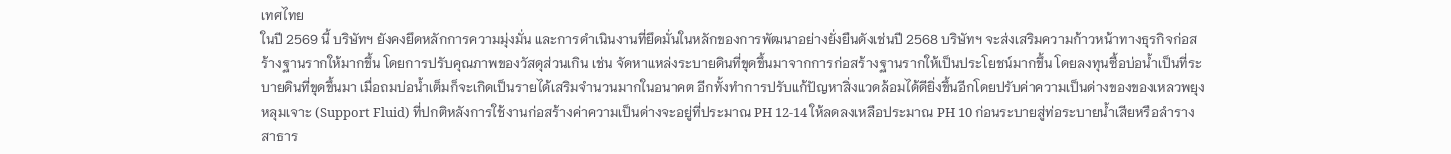เทศไทย
ในปี 2569 นี้ บริษัทฯ ยังคงยึดหลักการความมุ่งมั่น และการดำเนินงานที่ยึดมั่นในหลักของการพัฒนาอย่างยั่งยืนดังเช่นปี 2568 บริษัทฯ จะส่งเสริมความก้าวหน้าทางธุรกิจก่อสร้างฐานรากให้มากขึ้น โดยการปรับคุณภาพของวัสดุส่วนเกิน เช่น จัดหาแหล่งระบายดินที่ขุดขึ้นมาจากการก่อสร้างฐานรากให้เป็นประโยชน์มากขึ้น โดยลงทุนซื้อบ่อน้ำเป็นที่ระบายดินที่ขุดขึ้นมา เมื่อถมบ่อน้ำเต็มก็จะเกิดเป็นรายได้เสริมจำนวนมากในอนาคต อีกทั้งทำการปรับแก้ปัญหาสิ่งแวดล้อมได้ดียิ่งขึ้นอีกโดยปรับค่าความเป็นด่างของของเหลวพยุงหลุมเจาะ (Support Fluid) ที่ปกติหลังการใช้งานก่อสร้างค่าความเป็นด่างจะอยู่ที่ประมาณ PH 12-14 ให้ลดลงเหลือประมาณ PH 10 ก่อนระบายสู่ท่อระบายน้ำเสียหรือลำรางสาธาร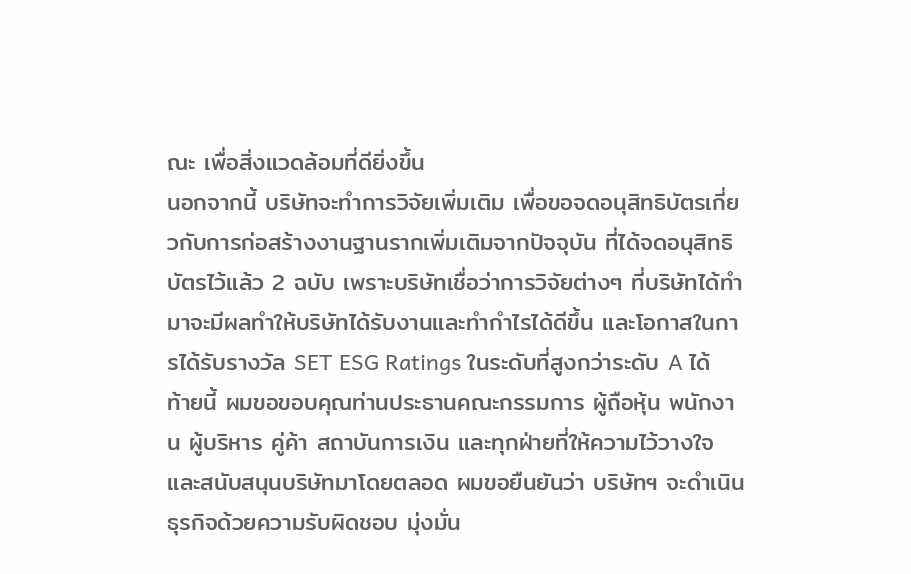ณะ เพื่อสิ่งแวดล้อมที่ดียิ่งขึ้น
นอกจากนี้ บริษัทจะทำการวิจัยเพิ่มเติม เพื่อขอจดอนุสิทธิบัตรเกี่ยวกับการก่อสร้างงานฐานรากเพิ่มเติมจากปัจจุบัน ที่ได้จดอนุสิทธิบัตรไว้แล้ว 2 ฉบับ เพราะบริษัทเชื่อว่าการวิจัยต่างๆ ที่บริษัทได้ทำมาจะมีผลทำให้บริษัทได้รับงานและทำกำไรได้ดีขึ้น และโอกาสในการได้รับรางวัล SET ESG Ratings ในระดับที่สูงกว่าระดับ A ได้
ท้ายนี้ ผมขอขอบคุณท่านประธานคณะกรรมการ ผู้ถือหุ้น พนักงาน ผู้บริหาร คู่ค้า สถาบันการเงิน และทุกฝ่ายที่ให้ความไว้วางใจและสนับสนุนบริษัทมาโดยตลอด ผมขอยืนยันว่า บริษัทฯ จะดำเนินธุรกิจด้วยความรับผิดชอบ มุ่งมั่น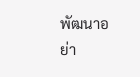พัฒนาอย่า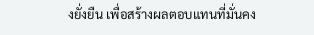งยั่งยืน เพื่อสร้างผลตอบแทนที่มั่นคง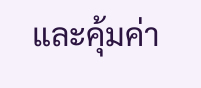และคุ้มค่า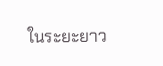ในระยะยาว